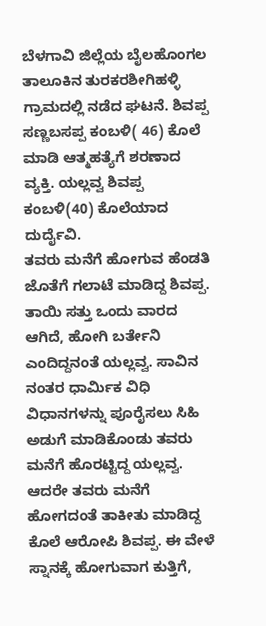ಬೆಳಗಾವಿ ಜಿಲ್ಲೆಯ ಬೈಲಹೊಂಗಲ ತಾಲೂಕಿನ ತುರಕರಶೀಗಿಹಳ್ಳಿ ಗ್ರಾಮದಲ್ಲಿ ನಡೆದ ಘಟನೆ. ಶಿವಪ್ಪ ಸಣ್ಣಬಸಪ್ಪ ಕಂಬಳಿ( 46) ಕೊಲೆ ಮಾಡಿ ಆತ್ಮಹತ್ಯೆಗೆ ಶರಣಾದ ವ್ಯಕ್ತಿ. ಯಲ್ಲವ್ವ ಶಿವಪ್ಪ ಕಂಬಳಿ(40) ಕೊಲೆಯಾದ ದುರ್ದೈವಿ.
ತವರು ಮನೆಗೆ ಹೋಗುವ ಹೆಂಡತಿ ಜೊತೆಗೆ ಗಲಾಟೆ ಮಾಡಿದ್ದ ಶಿವಪ್ಪ. ತಾಯಿ ಸತ್ತು ಒಂದು ವಾರದ ಆಗಿದೆ, ಹೋಗಿ ಬರ್ತೇನಿ ಎಂದಿದ್ದನಂತೆ ಯಲ್ಲವ್ವ. ಸಾವಿನ ನಂತರ ಧಾರ್ಮಿಕ ವಿಧಿ ವಿಧಾನಗಳನ್ನು ಪೂರೈಸಲು ಸಿಹಿ ಅಡುಗೆ ಮಾಡಿಕೊಂಡು ತವರು ಮನೆಗೆ ಹೊರಟ್ಟಿದ್ದ ಯಲ್ಲವ್ವ.
ಆದರೇ ತವರು ಮನೆಗೆ ಹೋಗದಂತೆ ತಾಕೀತು ಮಾಡಿದ್ದ ಕೊಲೆ ಆರೋಪಿ ಶಿವಪ್ಪ. ಈ ವೇಳೆ ಸ್ನಾನಕ್ಕೆ ಹೋಗುವಾಗ ಕುತ್ತಿಗೆ,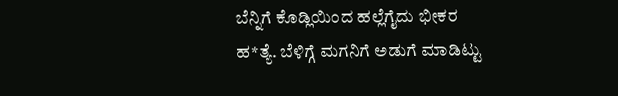ಬೆನ್ನಿಗೆ ಕೊಡ್ಲಿಯಿಂದ ಹಲ್ಲೆಗೈದು ಭೀಕರ ಹ*ತ್ಯೆ. ಬೆಳಿಗ್ಗೆ ಮಗನಿಗೆ ಅಡುಗೆ ಮಾಡಿಟ್ಟು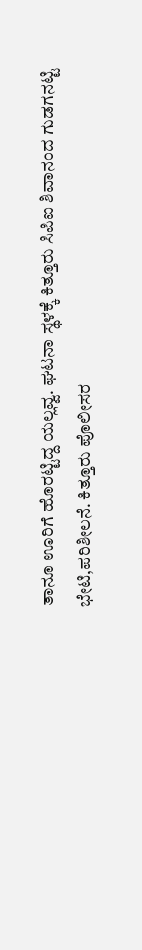ತಾನೂ ಊರಿಗೆ ಹೊರಟ್ಟಿದ್ದ ಯಲ್ಲವ್ವ. ಘಟನಾ ಸ್ಥಳಕ್ಕೆ ಕಿತ್ತೂರು ಸಿಪಿಐ ಶಿವಾನಂದ ಗುಡಗನಟ್ಟಿ ಭೇಟಿ,ಪರಿಶೀಲನೆ. ಕಿತ್ತೂರು ಪೊಲೀಸರ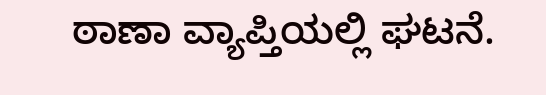ಠಾಣಾ ವ್ಯಾಪ್ತಿಯಲ್ಲಿ ಘಟನೆ.